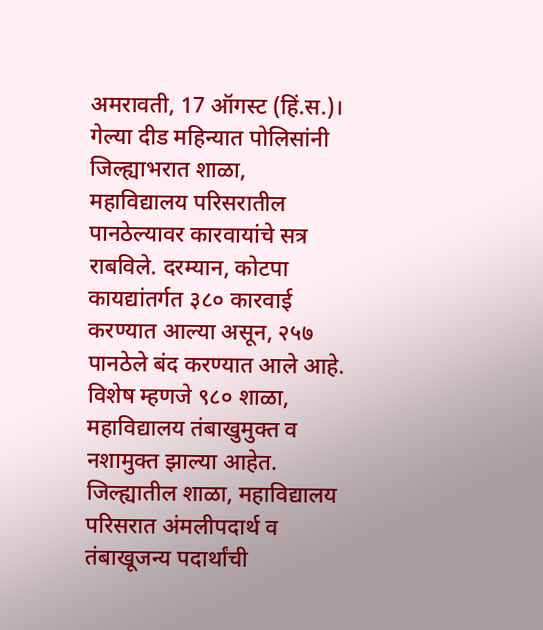अमरावती, 17 ऑगस्ट (हिं.स.)।
गेल्या दीड महिन्यात पोलिसांनी जिल्ह्याभरात शाळा, महाविद्यालय परिसरातील पानठेल्यावर कारवायांचे सत्र राबविले. दरम्यान, कोटपा कायद्यांतर्गत ३८० कारवाई करण्यात आल्या असून, २५७ पानठेले बंद करण्यात आले आहे. विशेष म्हणजे ९८० शाळा, महाविद्यालय तंबाखुमुक्त व नशामुक्त झाल्या आहेत. जिल्ह्यातील शाळा, महाविद्यालय परिसरात अंमलीपदार्थ व तंबाखूजन्य पदार्थांची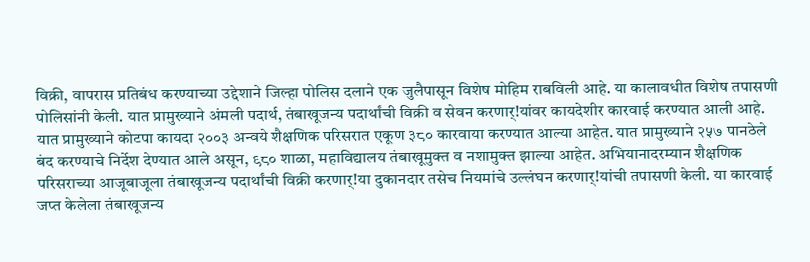विक्री, वापरास प्रतिबंध करण्याच्या उद्देशाने जिल्हा पोलिस दलाने एक जुलैपासून विशेष मोहिम राबविली आहे. या कालावधीत विशेष तपासणी पोलिसांनी केली. यात प्रामुख्याने अंमली पदार्थ, तंबाखूजन्य पदार्थांची विक्री व सेवन करणार्!यांवर कायदेशीर कारवाई करण्यात आली आहे. यात प्रामुख्याने कोटपा कायदा २००३ अन्वये शैक्षणिक परिसरात एकूण ३८० कारवाया करण्यात आल्या आहेत. यात प्रामुख्याने २५७ पानठेले बंद करण्याचे निर्देश देण्यात आले असून, ९८० शाळा, महाविद्यालय तंबाखूमुक्त व नशामुक्त झाल्या आहेत. अभियानादरम्यान शैक्षणिक परिसराच्या आजूबाजूला तंबाखूजन्य पदार्थांची विक्री करणार्!या दुकानदार तसेच नियमांचे उल्लंघन करणार्!यांची तपासणी केली. या कारवाई जप्त केलेला तंबाखूजन्य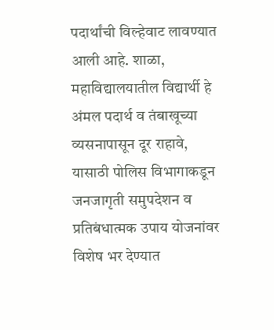पदार्थांची विल्हेवाट लावण्यात आली आहे. शाळा, महाविद्यालयातील विद्यार्थी हे अंमल पदार्थ व तंबाखूच्या व्यसनापासून दूर राहावे, यासाठी पोलिस विभागाकडून जनजागृती समुपदेशन व प्रतिबंधात्मक उपाय योजनांवर विशेष भर देण्यात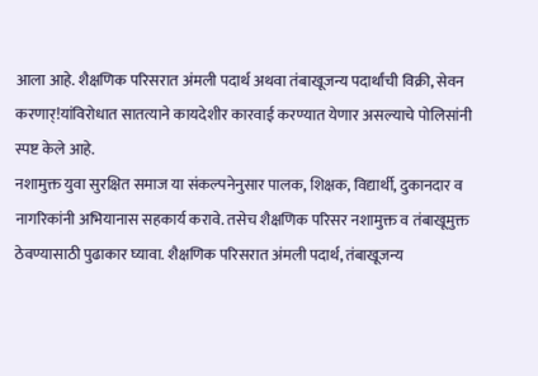आला आहे. शैक्षणिक परिसरात अंमली पदार्थ अथवा तंबाखूजन्य पदार्थांची विक्री, सेवन करणार्!यांविरोधात सातत्याने कायदेशीर कारवाई करण्यात येणार असल्याचे पोलिसांनी स्पष्ट केले आहे.
नशामुक्त युवा सुरक्षित समाज या संकल्पनेनुसार पालक, शिक्षक, विद्यार्थी, दुकानदार व नागरिकांनी अभियानास सहकार्य करावे. तसेच शैक्षणिक परिसर नशामुक्त व तंबाखूमुक्त ठेवण्यासाठी पुढाकार घ्यावा. शैक्षणिक परिसरात अंमली पदार्थ, तंबाखूजन्य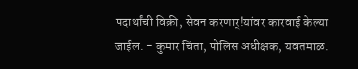पदार्थांची विक्री, सेवन करणार्!यांवर कारवाई केल्या जाईल. - कुमार चिंता, पोलिस अधीक्षक, यवतमाळ.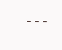---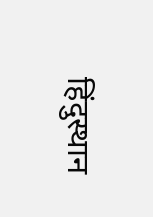हिंदुस्थान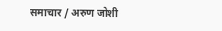समाचार / अरुण जोशी